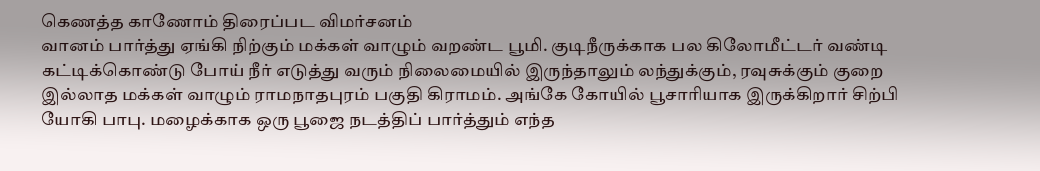கெணத்த காணோம் திரைப்பட விமர்சனம்
வானம் பார்த்து ஏங்கி நிற்கும் மக்கள் வாழும் வறண்ட பூமி. குடிநீருக்காக பல கிலோமீட்டர் வண்டி கட்டிக்கொண்டு போய் நீர் எடுத்து வரும் நிலைமையில் இருந்தாலும் லந்துக்கும், ரவுசுக்கும் குறை இல்லாத மக்கள் வாழும் ராமநாதபுரம் பகுதி கிராமம். அங்கே கோயில் பூசாரியாக இருக்கிறார் சிற்பி யோகி பாபு. மழைக்காக ஒரு பூஜை நடத்திப் பார்த்தும் எந்த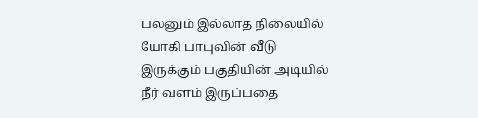பலனும் இல்லாத நிலையில் யோகி பாபுவின் வீடு இருக்கும் பகுதியின் அடியில் நீர் வளம் இருப்பதை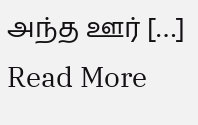அந்த ஊர் […]
Read More